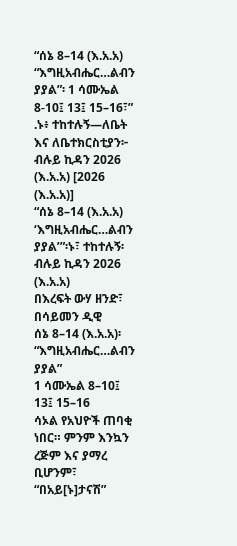“ሰኔ 8–14 (እ.አ.አ) “እግዚአብሔር…ልብን ያያል”፡ 1 ሳሙኤል 8-10፤ 13፤ 15–16፣” .ኑ፥ ተከተሉኝ—ለቤት እና ለቤተክርስቲያን፦ ብሉይ ኪዳን 2026 (እ.አ.አ) [2026 (እ.አ.አ)]
“ሰኔ 8–14 (እ.አ.አ) ‘እግዚአብሔር…ልብን ያያል’”፡ኑ፣ ተከተሉኝ፡ ብሉይ ኪዳን 2026 (እ.አ.አ)
በእረፍት ውሃ ዘንድ፣ በሳይመን ዲዊ
ሰኔ 8–14 (እ.አ.አ)፡ “እግዚአብሔር…ልብን ያያል”
1 ሳሙኤል 8–10፤ 13፤ 15–16
ሳኦል የአህዮች ጠባቂ ነበር። ምንም እንኳን ረጅም እና ያማረ ቢሆንም፣ “በአይ[ኑ]ታናሽ”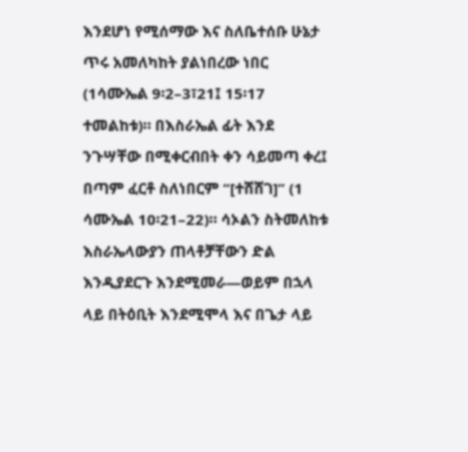እንደሆነ የሚሰማው እና ስለቤተሰቡ ሁኔታ ጥሩ አመለካከት ያልነበረው ነበር (1ሳሙኤል 9፡2–3፣21፤ 15፡17 ተመልከቱ)። በእስራኤል ፊት እንደ ንጉሣቸው በሚቀርብበት ቀን ሳይመጣ ቀረ፤ በጣም ፈርቶ ስለነበርም “[ተሸሸገ]” (1 ሳሙኤል 10፡21–22)። ሳኦልን ስትመለከቱ እስራኤላውያን ጠላቶቻቸውን ድል እንዲያደርጉ እንደሚመራ—ወይም በኋላ ላይ በትዕቢት እንደሚሞላ እና በጌታ ላይ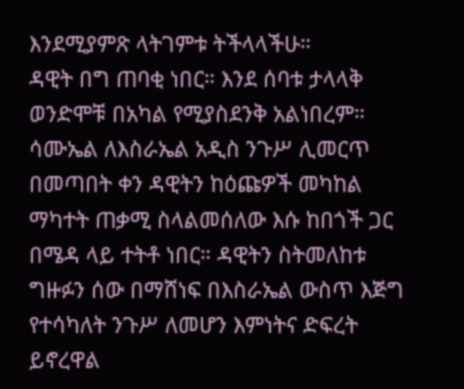እንደሚያምጽ ላትገምቱ ትችላላችሁ።
ዳዊት በግ ጠባቂ ነበር። እንደ ሰባቱ ታላላቅ ወንድሞቹ በአካል የሚያስደንቅ አልነበረም። ሳሙኤል ለእስራኤል አዲስ ንጉሥ ሊመርጥ በመጣበት ቀን ዳዊትን ከዕጩዎች መካከል ማካተት ጠቃሚ ስላልመሰለው እሱ ከበጎች ጋር በሜዳ ላይ ተትቶ ነበር። ዳዊትን ስትመለከቱ ግዙፉን ሰው በማሸነፍ በእስራኤል ውስጥ እጅግ የተሳካለት ንጉሥ ለመሆን እምነትና ድፍረት ይኖረዋል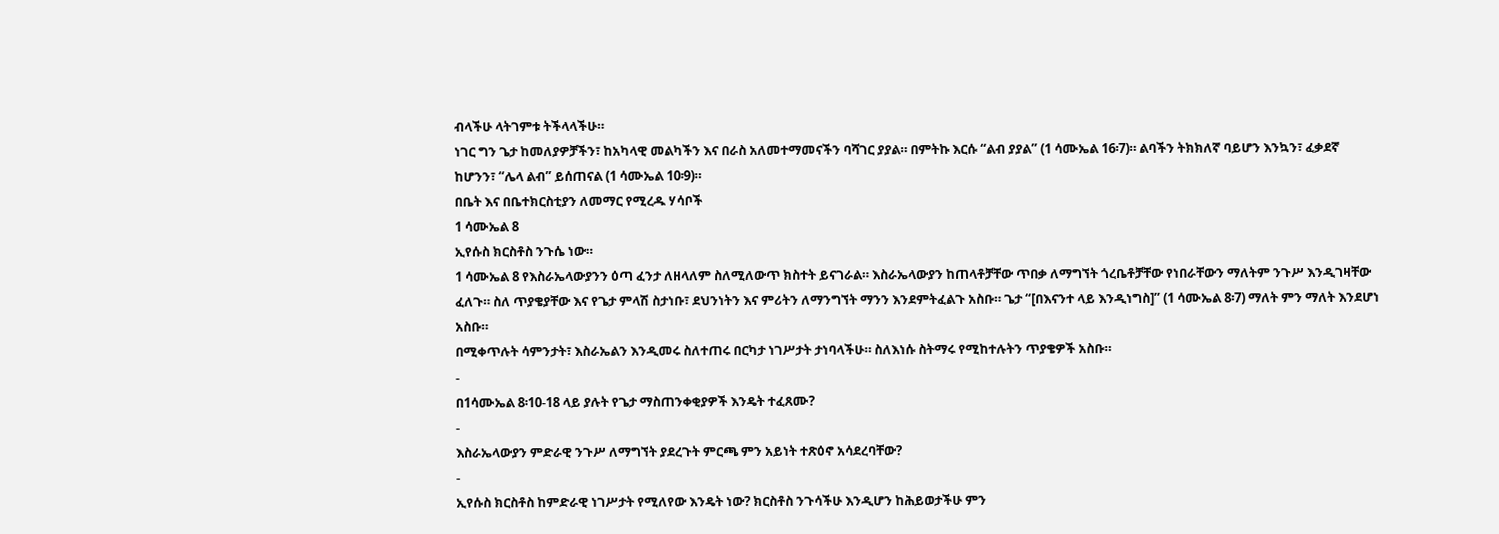ብላችሁ ላትገምቱ ትችላላችሁ።
ነገር ግን ጌታ ከመለያዎቻችን፣ ከአካላዊ መልካችን እና በራስ አለመተማመናችን ባሻገር ያያል። በምትኩ እርሱ “ልብ ያያል” (1 ሳሙኤል 16፡7)። ልባችን ትክክለኛ ባይሆን እንኳን፣ ፈቃደኛ ከሆንን፣ “ሌላ ልብ” ይሰጠናል (1 ሳሙኤል 10፡9)።
በቤት እና በቤተክርስቲያን ለመማር የሚረዱ ሃሳቦች
1 ሳሙኤል 8
ኢየሱስ ክርስቶስ ንጉሴ ነው።
1 ሳሙኤል 8 የእስራኤላውያንን ዕጣ ፈንታ ለዘላለም ስለሚለውጥ ክስተት ይናገራል። እስራኤላውያን ከጠላቶቻቸው ጥበቃ ለማግኘት ጎረቤቶቻቸው የነበራቸውን ማለትም ንጉሥ እንዲገዛቸው ፈለጉ። ስለ ጥያቄያቸው እና የጌታ ምላሽ ስታነቡ፣ ደህንነትን እና ምሪትን ለማንግኘት ማንን እንደምትፈልጉ አስቡ። ጌታ “[በእናንተ ላይ እንዲነግስ]” (1 ሳሙኤል 8፡7) ማለት ምን ማለት እንደሆነ አስቡ።
በሚቀጥሉት ሳምንታት፣ እስራኤልን እንዲመሩ ስለተጠሩ በርካታ ነገሥታት ታነባላችሁ። ስለእነሱ ስትማሩ የሚከተሉትን ጥያቄዎች አስቡ።
-
በ1ሳሙኤል 8፡10-18 ላይ ያሉት የጌታ ማስጠንቀቂያዎች እንዴት ተፈጸሙ?
-
እስራኤላውያን ምድራዊ ንጉሥ ለማግኘት ያደረጉት ምርጫ ምን አይነት ተጽዕኖ አሳደረባቸው?
-
ኢየሱስ ክርስቶስ ከምድራዊ ነገሥታት የሚለየው እንዴት ነው? ክርስቶስ ንጉሳችሁ እንዲሆን ከሕይወታችሁ ምን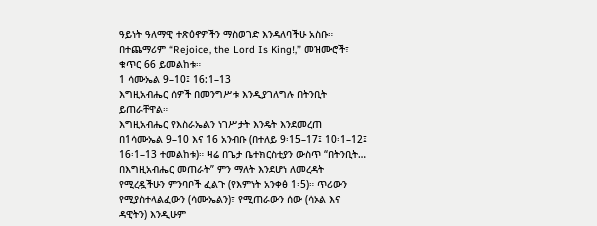ዓይነት ዓለማዊ ተጽዕኖዎችን ማስወገድ እንዳለባችሁ አስቡ።
በተጨማሪም “Rejoice, the Lord Is King!,” መዝሙሮች፣ ቁጥር 66 ይመልከቱ።
1 ሳሙኤል 9–10፤ 16:1–13
እግዚአብሔር ሰዎች በመንግሥቱ እንዲያገለግሉ በትንቢት ይጠራቸዋል።
እግዚአብሔር የእስራኤልን ነገሥታት እንዴት እንደመረጠ በ1ሳሙኤል 9–10 እና 16 አንብቡ (በተለይ 9፡15–17፤ 10፡1–12፤ 16፡1–13 ተመልከቱ)። ዛሬ በጌታ ቤተክርስቲያን ውስጥ “በትንቢት… በእግዚአብሔር መጠራት” ምን ማለት እንደሆነ ለመረዳት የሚረዷችሁን ምንባቦች ፈልጉ (የእምነት አንቀፅ 1፡5)። ጥሪውን የሚያስተላልፈውን (ሳሙኤልን)፣ የሚጠራውን ሰው (ሳኦል እና ዳዊትን) እንዲሁም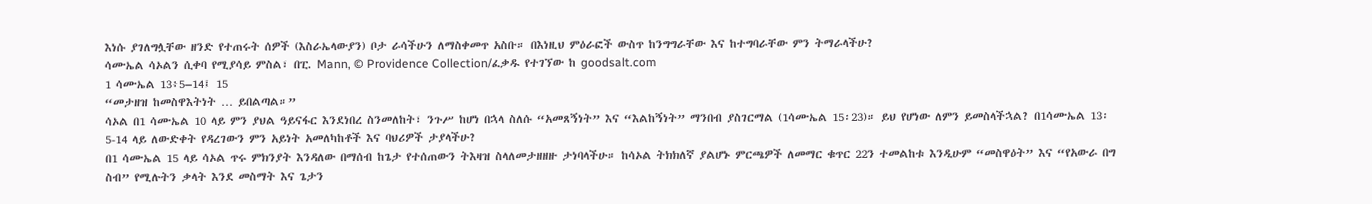እነሱ ያገለግሏቸው ዘንድ የተጠሩት ሰዎች (እስራኤላውያን) ቦታ ራሳችሁን ለማስቀመጥ አስቡ። በእነዚህ ምዕራፎች ውስጥ ከንግግራቸው እና ከተግባራቸው ምን ትማራላችሁ?
ሳሙኤል ሳኦልን ሲቀባ የሚያሳይ ምስል፣ በፒ. Mann, © Providence Collection/ፈቃዱ የተገኘው ከ goodsalt.com
1 ሳሙኤል 13፥5–14፤ 15
“መታዘዝ ከመስዋእትነት … ይበልጣል።”
ሳኦል በ1 ሳሙኤል 10 ላይ ምን ያህል ዓይናፋር እንደነበረ ስንመለከት፣ ንጉሥ ከሆነ በኋላ ስለሱ “አመጸኝነት” እና “እልከኝነት” ማንበብ ያስገርማል (1ሳሙኤል 15፡23)። ይህ የሆነው ለምን ይመስላችኋል? በ1ሳሙኤል 13፡5-14 ላይ ለውድቀት የዳረገውን ምን አይነት አመለካከቶች እና ባህሪዎች ታያላችሁ?
በ1 ሳሙኤል 15 ላይ ሳኦል ጥሩ ምክንያት እንዳለው በማሰብ ከጌታ የተሰጠውን ትእዛዝ ስላለመታዘዘዙ ታነባላችሁ። ከሳኦል ትክክለኛ ያልሆኑ ምርጫዎች ለመማር ቁጥር 22ን ተመልከቱ እንዲሁም “መስዋዕት” እና “የአውራ በግ ስብ” የሚሉትን ቃላት እንደ መስማት እና ጌታን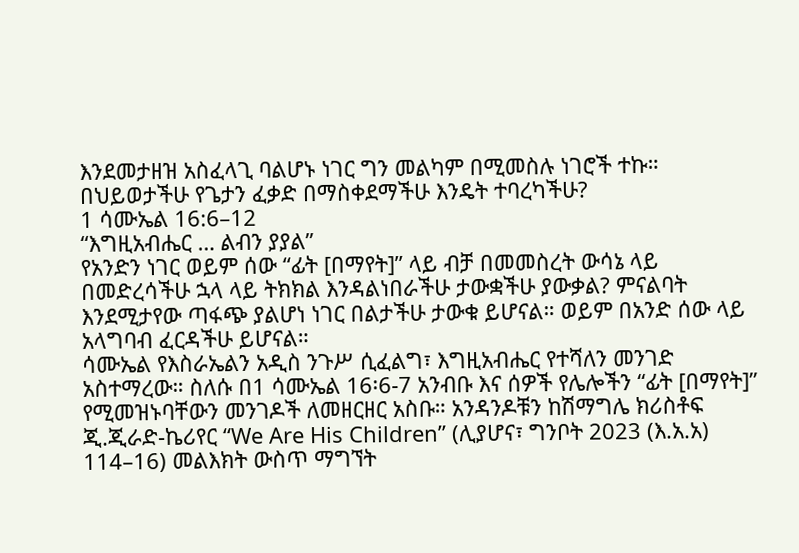እንደመታዘዝ አስፈላጊ ባልሆኑ ነገር ግን መልካም በሚመስሉ ነገሮች ተኩ። በህይወታችሁ የጌታን ፈቃድ በማስቀደማችሁ እንዴት ተባረካችሁ?
1 ሳሙኤል 16:6–12
“እግዚአብሔር … ልብን ያያል”
የአንድን ነገር ወይም ሰው “ፊት [በማየት]” ላይ ብቻ በመመስረት ውሳኔ ላይ በመድረሳችሁ ኋላ ላይ ትክክል እንዳልነበራችሁ ታውቋችሁ ያውቃል? ምናልባት እንደሚታየው ጣፋጭ ያልሆነ ነገር በልታችሁ ታውቁ ይሆናል። ወይም በአንድ ሰው ላይ አላግባብ ፈርዳችሁ ይሆናል።
ሳሙኤል የእስራኤልን አዲስ ንጉሥ ሲፈልግ፣ እግዚአብሔር የተሻለን መንገድ አስተማረው። ስለሱ በ1 ሳሙኤል 16፡6-7 አንብቡ እና ሰዎች የሌሎችን “ፊት [በማየት]” የሚመዝኑባቸውን መንገዶች ለመዘርዘር አስቡ። አንዳንዶቹን ከሽማግሌ ክሪስቶፍ ጂ.ጂራድ-ኬሪየር “We Are His Children” (ሊያሆና፣ ግንቦት 2023 (እ.አ.አ) 114–16) መልእክት ውስጥ ማግኘት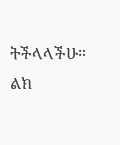ትችላላችሁ። ልክ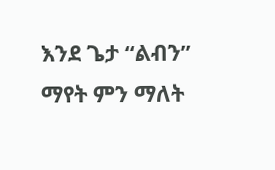እንደ ጌታ “ልብን” ማየት ምን ማለት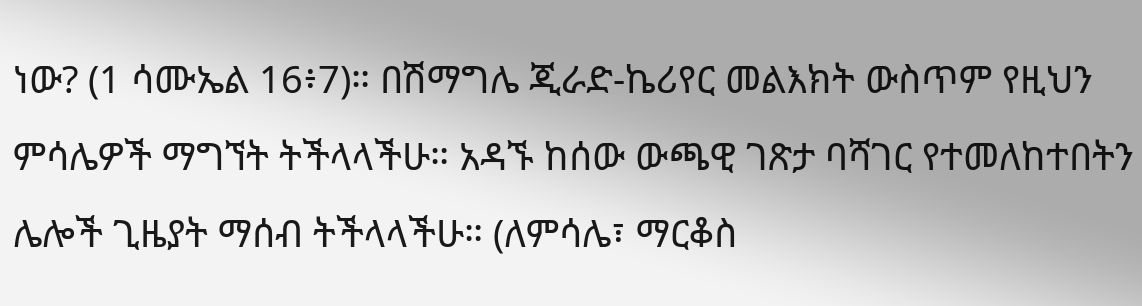ነው? (1 ሳሙኤል 16፥7)። በሽማግሌ ጂራድ-ኬሪየር መልእክት ውስጥም የዚህን ምሳሌዎች ማግኘት ትችላላችሁ። አዳኙ ከሰው ውጫዊ ገጽታ ባሻገር የተመለከተበትን ሌሎች ጊዜያት ማሰብ ትችላላችሁ። (ለምሳሌ፣ ማርቆስ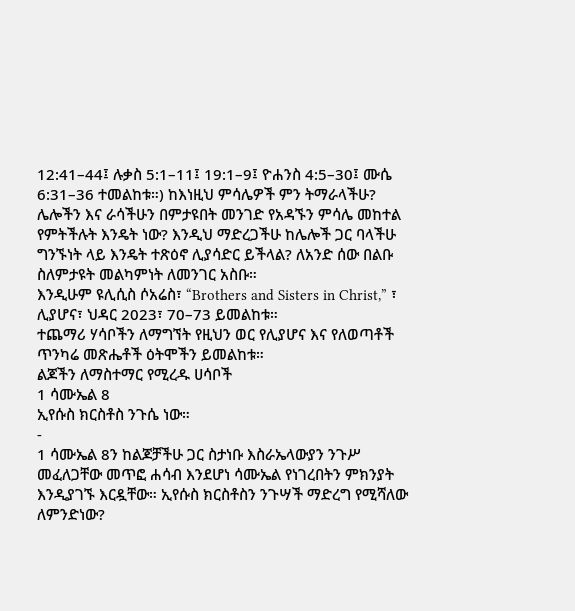12:41–44፤ ሉቃስ 5:1–11፤ 19:1–9፤ ዮሐንስ 4:5–30፤ ሙሴ 6:31–36 ተመልከቱ።) ከእነዚህ ምሳሌዎች ምን ትማራላችሁ?
ሌሎችን እና ራሳችሁን በምታዩበት መንገድ የአዳኙን ምሳሌ መከተል የምትችሉት እንዴት ነው? እንዲህ ማድረጋችሁ ከሌሎች ጋር ባላችሁ ግንኙነት ላይ እንዴት ተጽዕኖ ሊያሳድር ይችላል? ለአንድ ሰው በልቡ ስለምታዩት መልካምነት ለመንገር አስቡ።
እንዲሁም ዩሊሲስ ሶአሬስ፣ “Brothers and Sisters in Christ,” ፣ ሊያሆና፣ ህዳር 2023፣ 70–73 ይመልከቱ።
ተጨማሪ ሃሳቦችን ለማግኘት የዚህን ወር የሊያሆና እና የለወጣቶች ጥንካሬ መጽሔቶች ዕትሞችን ይመልከቱ።
ልጆችን ለማስተማር የሚረዱ ሀሳቦች
1 ሳሙኤል 8
ኢየሱስ ክርስቶስ ንጉሴ ነው።
-
1 ሳሙኤል 8ን ከልጆቻችሁ ጋር ስታነቡ እስራኤላውያን ንጉሥ መፈለጋቸው መጥፎ ሐሳብ እንደሆነ ሳሙኤል የነገረበትን ምክንያት እንዲያገኙ እርዷቸው። ኢየሱስ ክርስቶስን ንጉሣች ማድረግ የሚሻለው ለምንድነው?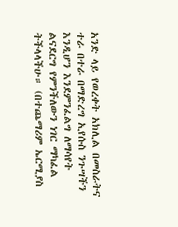አንድ ላይ የወረቀት አክሊል በመስራትና ተራ በተራ በማድረግ ኢየሱስ ንጉሣችን እንዲሆን እንደምንፈልግ ለማሳየት ልናደርግ የምንችለውን ነገር ማካፈል ትችላላችሁ። (በተጨማሪም ኤርሚያስ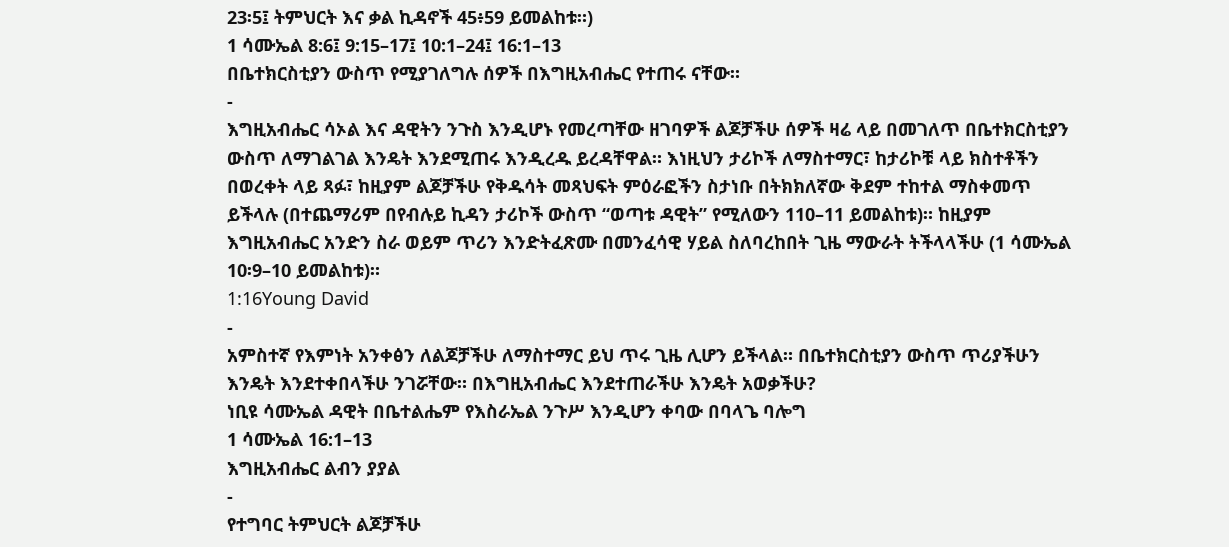23፡5፤ ትምህርት እና ቃል ኪዳኖች 45፥59 ይመልከቱ።)
1 ሳሙኤል 8:6፤ 9:15–17፤ 10:1–24፤ 16:1–13
በቤተክርስቲያን ውስጥ የሚያገለግሉ ሰዎች በእግዚአብሔር የተጠሩ ናቸው።
-
እግዚአብሔር ሳኦል እና ዳዊትን ንጉስ እንዲሆኑ የመረጣቸው ዘገባዎች ልጆቻችሁ ሰዎች ዛሬ ላይ በመገለጥ በቤተክርስቲያን ውስጥ ለማገልገል እንዴት እንደሚጠሩ እንዲረዱ ይረዳቸዋል። እነዚህን ታሪኮች ለማስተማር፣ ከታሪኮቹ ላይ ክስተቶችን በወረቀት ላይ ጻፉ፣ ከዚያም ልጆቻችሁ የቅዱሳት መጻህፍት ምዕራፎችን ስታነቡ በትክክለኛው ቅደም ተከተል ማስቀመጥ ይችላሉ (በተጨማሪም በየብሉይ ኪዳን ታሪኮች ውስጥ “ወጣቱ ዳዊት” የሚለውን 110–11 ይመልከቱ)። ከዚያም እግዚአብሔር አንድን ስራ ወይም ጥሪን እንድትፈጽሙ በመንፈሳዊ ሃይል ስለባረከበት ጊዜ ማውራት ትችላላችሁ (1 ሳሙኤል 10፡9–10 ይመልከቱ)።
1:16Young David
-
አምስተኛ የእምነት አንቀፅን ለልጆቻችሁ ለማስተማር ይህ ጥሩ ጊዜ ሊሆን ይችላል። በቤተክርስቲያን ውስጥ ጥሪያችሁን እንዴት እንደተቀበላችሁ ንገሯቸው። በእግዚአብሔር እንደተጠራችሁ እንዴት አወቃችሁ?
ነቢዩ ሳሙኤል ዳዊት በቤተልሔም የእስራኤል ንጉሥ እንዲሆን ቀባው በባላጌ ባሎግ
1 ሳሙኤል 16:1–13
እግዚአብሔር ልብን ያያል
-
የተግባር ትምህርት ልጆቻችሁ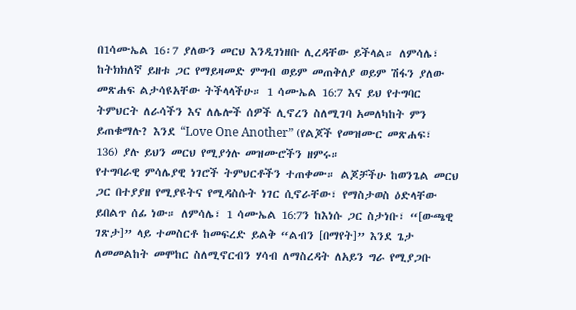በ1ሳሙኤል 16፡7 ያለውን መርህ እንዲገነዘቡ ሊረዳቸው ይችላል። ለምሳሌ፣ ከትክክለኛ ይዘቱ ጋር የማይዛመድ ምግብ ወይም መጠቅለያ ወይም ሽፋን ያለው መጽሐፍ ልታሳዩአቸው ትችላላችሁ። 1 ሳሙኤል 16:7 እና ይህ የተግባር ትምህርት ለራሳችን እና ለሌሎች ሰዎች ሊኖረን ስለሚገባ አመለካከት ምን ይጠቁማሉ? እንደ “Love One Another” (የልጆች የመዝሙር መጽሐፍ፣ 136) ያሉ ይህን መርህ የሚያጎሉ መዝሙሮችን ዘምሩ።
የተግባራዊ ምሳሌያዊ ነገሮች ትምህርቶችን ተጠቀሙ። ልጆቻችሁ ከወንጌል መርህ ጋር በተያያዘ የሚያዩትና የሚዳስሱት ነገር ሲኖራቸው፣ የማስታወስ ዕድላቸው ይበልጥ ሰፊ ነው። ለምሳሌ፣ 1 ሳሙኤል 16:7ን ከእነሱ ጋር ስታነቡ፣ “[ውጫዊ ገጽታ]” ላይ ተመስርቶ ከመፍረድ ይልቅ “ልብን [በማየት]” እንደ ጌታ ለመመልከት መሞከር ስለሚኖርብን ሃሳብ ለማስረዳት ለአይን ግራ የሚያጋቡ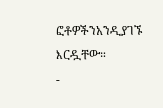ፎቶዎችንአንዲያገኙ እርዷቸው።
-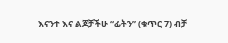እናንተ እና ልጆቻችሁ “ፊትን” (ቁጥር 7) ብቻ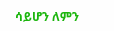ሳይሆን ለምን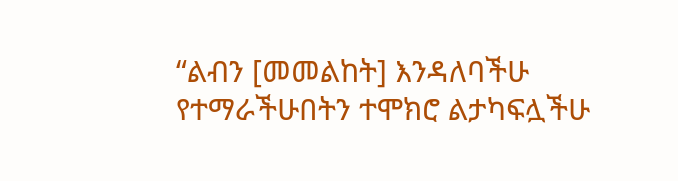“ልብን [መመልከት] እንዳለባችሁ የተማራችሁበትን ተሞክሮ ልታካፍሏችሁ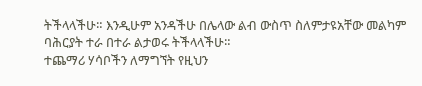ትችላላችሁ። እንዲሁም አንዳችሁ በሌላው ልብ ውስጥ ስለምታዩአቸው መልካም ባሕርያት ተራ በተራ ልታወሩ ትችላላችሁ።
ተጨማሪ ሃሳቦችን ለማግኘት የዚህን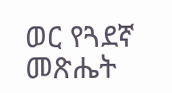ወር የጓደኛ መጽሔት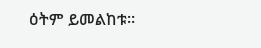ዕትም ይመልከቱ።